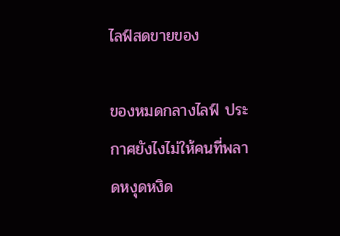ไลฟ์สดขายของ

ของหมดกลางไลฟ์ ประกาศยังไงไม่ให้คนที่พลาดหงุดหงิด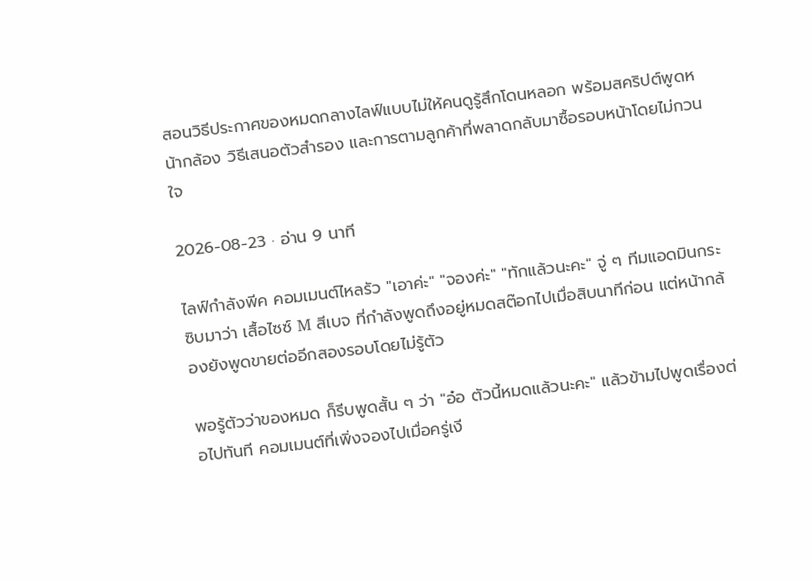สอนวิธีประกาศของหมดกลางไลฟ์แบบไม่ให้คนดูรู้สึกโดนหลอก พร้อมสคริปต์พูดหน้ากล้อง วิธีเสนอตัวสำรอง และการตามลูกค้าที่พลาดกลับมาซื้อรอบหน้าโดยไม่กวนใจ

2026-08-23 · อ่าน 9 นาที

ไลฟ์กำลังพีค คอมเมนต์ไหลรัว "เอาค่ะ" "จองค่ะ" "ทักแล้วนะคะ" จู่ ๆ ทีมแอดมินกระซิบมาว่า เสื้อไซซ์ M สีเบจ ที่กำลังพูดถึงอยู่หมดสต๊อกไปเมื่อสิบนาทีก่อน แต่หน้ากล้องยังพูดขายต่ออีกสองรอบโดยไม่รู้ตัว

พอรู้ตัวว่าของหมด ก็รีบพูดสั้น ๆ ว่า "อ๋อ ตัวนี้หมดแล้วนะคะ" แล้วข้ามไปพูดเรื่องต่อไปทันที คอมเมนต์ที่เพิ่งจองไปเมื่อครู่เงี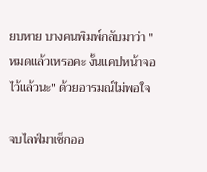ยบหาย บางคนพิมพ์กลับมาว่า "หมดแล้วเหรอคะ งั้นแคปหน้าจอไว้แล้วนะ" ด้วยอารมณ์ไม่พอใจ

จบไลฟ์มาเช็กออ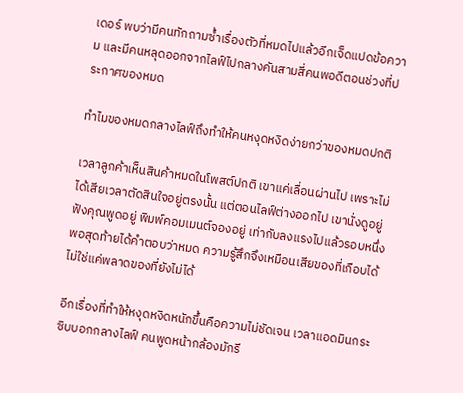เดอร์ พบว่ามีคนทักถามซ้ำเรื่องตัวที่หมดไปแล้วอีกเจ็ดแปดข้อความ และมีคนหลุดออกจากไลฟ์ไปกลางคันสามสี่คนพอดีตอนช่วงที่ประกาศของหมด

ทำไมของหมดกลางไลฟ์ถึงทำให้คนหงุดหงิดง่ายกว่าของหมดปกติ

เวลาลูกค้าเห็นสินค้าหมดในโพสต์ปกติ เขาแค่เลื่อนผ่านไป เพราะไม่ได้เสียเวลาตัดสินใจอยู่ตรงนั้น แต่ตอนไลฟ์ต่างออกไป เขานั่งดูอยู่ ฟังคุณพูดอยู่ พิมพ์คอมเมนต์จองอยู่ เท่ากับลงแรงไปแล้วรอบหนึ่ง พอสุดท้ายได้คำตอบว่าหมด ความรู้สึกจึงเหมือนเสียของที่เกือบได้ ไม่ใช่แค่พลาดของที่ยังไม่ได้

อีกเรื่องที่ทำให้หงุดหงิดหนักขึ้นคือความไม่ชัดเจน เวลาแอดมินกระซิบบอกกลางไลฟ์ คนพูดหน้ากล้องมักรี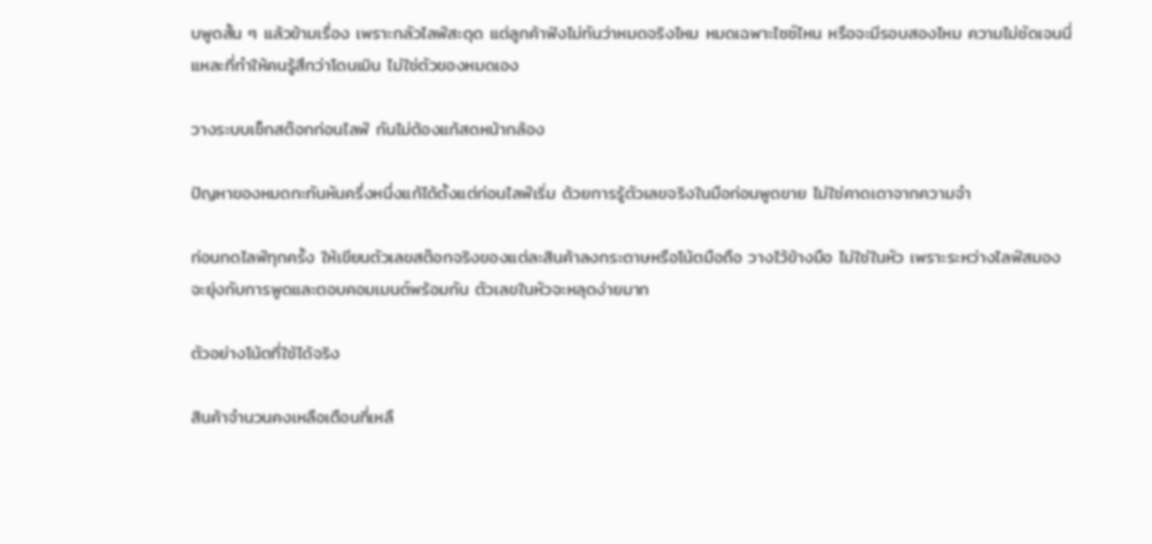บพูดสั้น ๆ แล้วข้ามเรื่อง เพราะกลัวไลฟ์สะดุด แต่ลูกค้าฟังไม่ทันว่าหมดจริงไหม หมดเฉพาะไซซ์ไหน หรือจะมีรอบสองไหม ความไม่ชัดเจนนี่แหละที่ทำให้คนรู้สึกว่าโดนเมิน ไม่ใช่ตัวของหมดเอง

วางระบบเช็กสต๊อกก่อนไลฟ์ กันไม่ต้องแก้สดหน้ากล้อง

ปัญหาของหมดกะทันหันครึ่งหนึ่งแก้ได้ตั้งแต่ก่อนไลฟ์เริ่ม ด้วยการรู้ตัวเลขจริงในมือก่อนพูดขาย ไม่ใช่คาดเดาจากความจำ

ก่อนกดไลฟ์ทุกครั้ง ให้เขียนตัวเลขสต๊อกจริงของแต่ละสินค้าลงกระดาษหรือโน้ตมือถือ วางไว้ข้างมือ ไม่ใช่ในหัว เพราะระหว่างไลฟ์สมองจะยุ่งกับการพูดและตอบคอมเมนต์พร้อมกัน ตัวเลขในหัวจะหลุดง่ายมาก

ตัวอย่างโน้ตที่ใช้ได้จริง

สินค้าจำนวนคงเหลือเตือนที่เหลื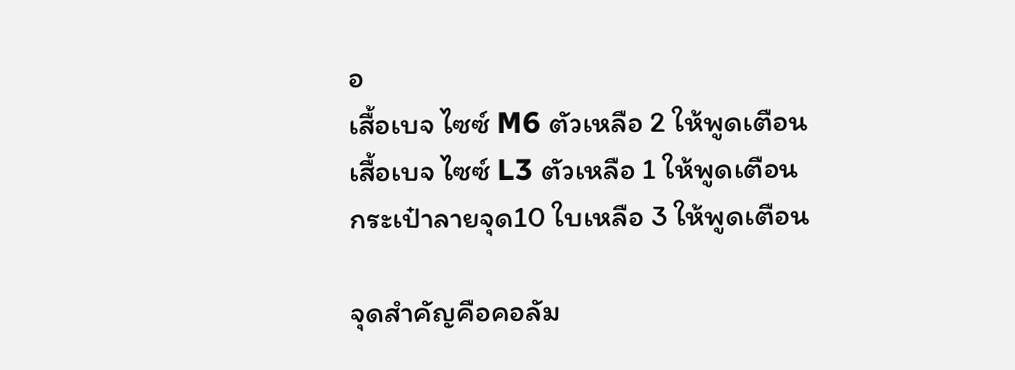อ
เสื้อเบจ ไซซ์ M6 ตัวเหลือ 2 ให้พูดเตือน
เสื้อเบจ ไซซ์ L3 ตัวเหลือ 1 ให้พูดเตือน
กระเป๋าลายจุด10 ใบเหลือ 3 ให้พูดเตือน

จุดสำคัญคือคอลัม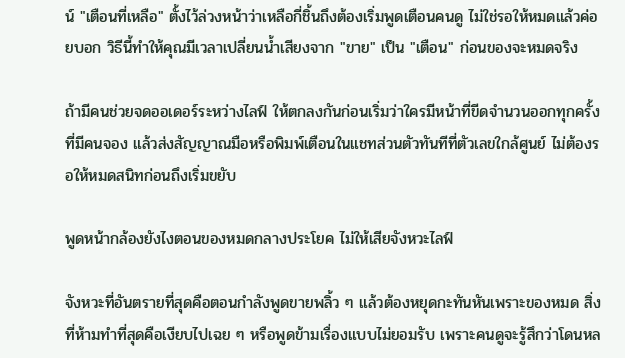น์ "เตือนที่เหลือ" ตั้งไว้ล่วงหน้าว่าเหลือกี่ชิ้นถึงต้องเริ่มพูดเตือนคนดู ไม่ใช่รอให้หมดแล้วค่อยบอก วิธีนี้ทำให้คุณมีเวลาเปลี่ยนน้ำเสียงจาก "ขาย" เป็น "เตือน" ก่อนของจะหมดจริง

ถ้ามีคนช่วยจดออเดอร์ระหว่างไลฟ์ ให้ตกลงกันก่อนเริ่มว่าใครมีหน้าที่ขีดจำนวนออกทุกครั้งที่มีคนจอง แล้วส่งสัญญาณมือหรือพิมพ์เตือนในแชทส่วนตัวทันทีที่ตัวเลขใกล้ศูนย์ ไม่ต้องรอให้หมดสนิทก่อนถึงเริ่มขยับ

พูดหน้ากล้องยังไงตอนของหมดกลางประโยค ไม่ให้เสียจังหวะไลฟ์

จังหวะที่อันตรายที่สุดคือตอนกำลังพูดขายพลิ้ว ๆ แล้วต้องหยุดกะทันหันเพราะของหมด สิ่งที่ห้ามทำที่สุดคือเงียบไปเฉย ๆ หรือพูดข้ามเรื่องแบบไม่ยอมรับ เพราะคนดูจะรู้สึกว่าโดนหล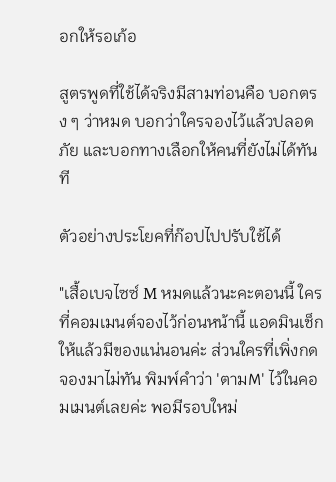อกให้รอเก้อ

สูตรพูดที่ใช้ได้จริงมีสามท่อนคือ บอกตรง ๆ ว่าหมด บอกว่าใครจองไว้แล้วปลอดภัย และบอกทางเลือกให้คนที่ยังไม่ได้ทันที

ตัวอย่างประโยคที่ก๊อปไปปรับใช้ได้

"เสื้อเบจไซซ์ M หมดแล้วนะคะตอนนี้ ใครที่คอมเมนต์จองไว้ก่อนหน้านี้ แอดมินเช็กให้แล้วมีของแน่นอนค่ะ ส่วนใครที่เพิ่งกดจองมาไม่ทัน พิมพ์คำว่า 'ตามM' ไว้ในคอมเมนต์เลยค่ะ พอมีรอบใหม่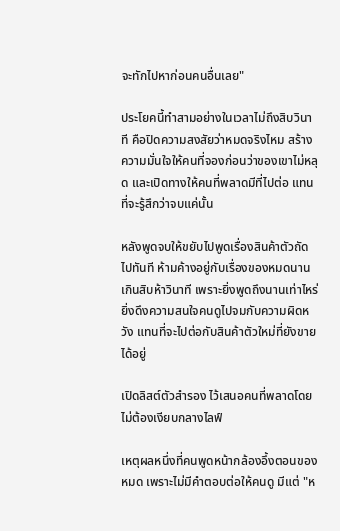จะทักไปหาก่อนคนอื่นเลย"

ประโยคนี้ทำสามอย่างในเวลาไม่ถึงสิบวินาที คือปิดความสงสัยว่าหมดจริงไหม สร้างความมั่นใจให้คนที่จองก่อนว่าของเขาไม่หลุด และเปิดทางให้คนที่พลาดมีที่ไปต่อ แทนที่จะรู้สึกว่าจบแค่นั้น

หลังพูดจบให้ขยับไปพูดเรื่องสินค้าตัวถัดไปทันที ห้ามค้างอยู่กับเรื่องของหมดนานเกินสิบห้าวินาที เพราะยิ่งพูดถึงนานเท่าไหร่ ยิ่งดึงความสนใจคนดูไปจมกับความผิดหวัง แทนที่จะไปต่อกับสินค้าตัวใหม่ที่ยังขายได้อยู่

เปิดลิสต์ตัวสำรอง ไว้เสนอคนที่พลาดโดยไม่ต้องเงียบกลางไลฟ์

เหตุผลหนึ่งที่คนพูดหน้ากล้องอึ้งตอนของหมด เพราะไม่มีคำตอบต่อให้คนดู มีแต่ "ห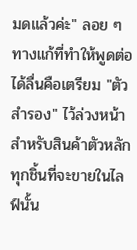มดแล้วค่ะ" ลอย ๆ ทางแก้ที่ทำให้พูดต่อได้ลื่นคือเตรียม "ตัวสำรอง" ไว้ล่วงหน้าสำหรับสินค้าตัวหลักทุกชิ้นที่จะขายในไลฟ์นั้น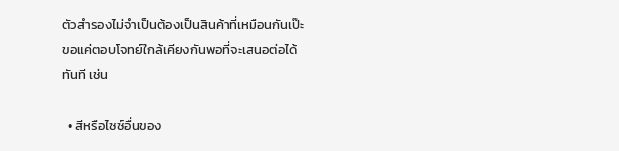ตัวสำรองไม่จำเป็นต้องเป็นสินค้าที่เหมือนกันเป๊ะ ขอแค่ตอบโจทย์ใกล้เคียงกันพอที่จะเสนอต่อได้ทันที เช่น

  • สีหรือไซซ์อื่นของ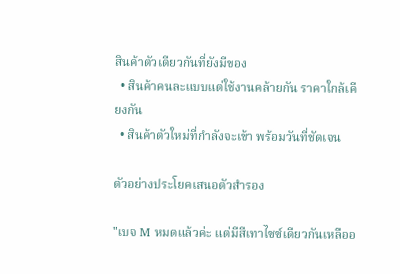สินค้าตัวเดียวกันที่ยังมีของ
  • สินค้าคนละแบบแต่ใช้งานคล้ายกัน ราคาใกล้เคียงกัน
  • สินค้าตัวใหม่ที่กำลังจะเข้า พร้อมวันที่ชัดเจน

ตัวอย่างประโยคเสนอตัวสำรอง

"เบจ M หมดแล้วค่ะ แต่มีสีเทาไซซ์เดียวกันเหลืออ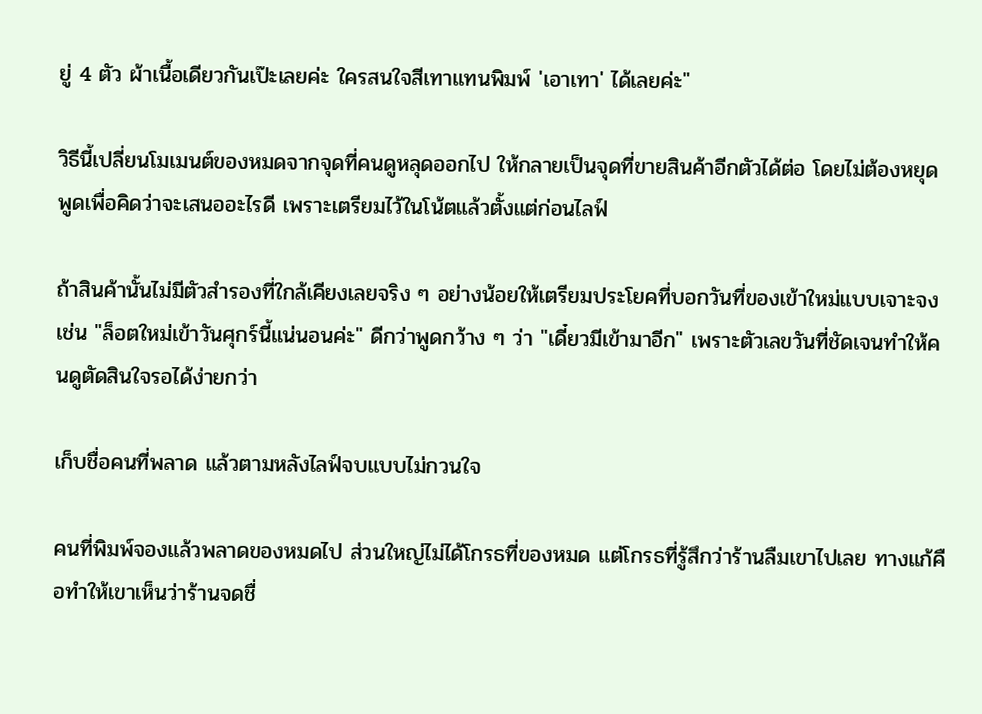ยู่ 4 ตัว ผ้าเนื้อเดียวกันเป๊ะเลยค่ะ ใครสนใจสีเทาแทนพิมพ์ 'เอาเทา' ได้เลยค่ะ"

วิธีนี้เปลี่ยนโมเมนต์ของหมดจากจุดที่คนดูหลุดออกไป ให้กลายเป็นจุดที่ขายสินค้าอีกตัวได้ต่อ โดยไม่ต้องหยุดพูดเพื่อคิดว่าจะเสนออะไรดี เพราะเตรียมไว้ในโน้ตแล้วตั้งแต่ก่อนไลฟ์

ถ้าสินค้านั้นไม่มีตัวสำรองที่ใกล้เคียงเลยจริง ๆ อย่างน้อยให้เตรียมประโยคที่บอกวันที่ของเข้าใหม่แบบเจาะจง เช่น "ล็อตใหม่เข้าวันศุกร์นี้แน่นอนค่ะ" ดีกว่าพูดกว้าง ๆ ว่า "เดี๋ยวมีเข้ามาอีก" เพราะตัวเลขวันที่ชัดเจนทำให้คนดูตัดสินใจรอได้ง่ายกว่า

เก็บชื่อคนที่พลาด แล้วตามหลังไลฟ์จบแบบไม่กวนใจ

คนที่พิมพ์จองแล้วพลาดของหมดไป ส่วนใหญ่ไม่ได้โกรธที่ของหมด แต่โกรธที่รู้สึกว่าร้านลืมเขาไปเลย ทางแก้คือทำให้เขาเห็นว่าร้านจดชื่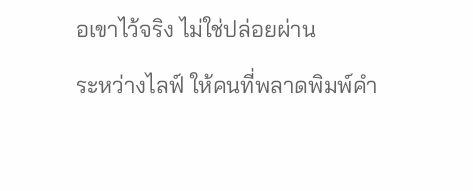อเขาไว้จริง ไม่ใช่ปล่อยผ่าน

ระหว่างไลฟ์ ให้คนที่พลาดพิมพ์คำ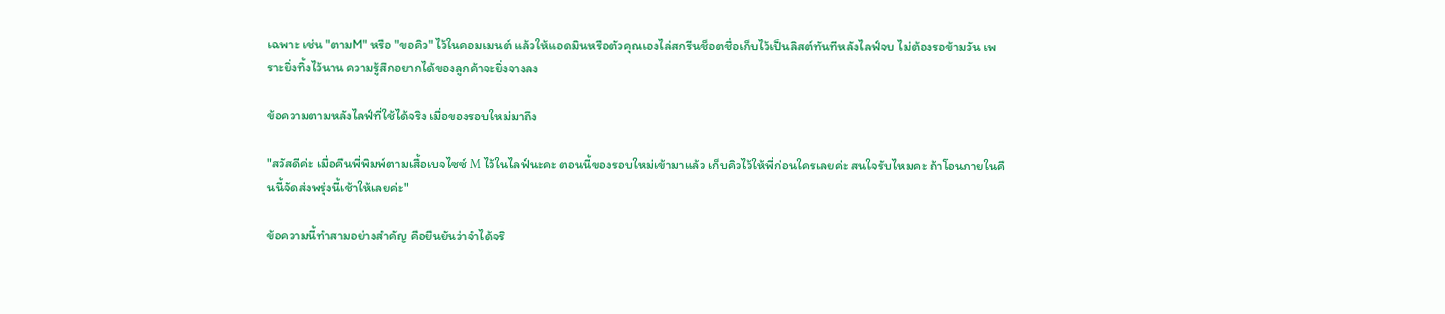เฉพาะ เช่น "ตามM" หรือ "ขอคิว" ไว้ในคอมเมนต์ แล้วให้แอดมินหรือตัวคุณเองไล่สกรีนช็อตชื่อเก็บไว้เป็นลิสต์ทันทีหลังไลฟ์จบ ไม่ต้องรอข้ามวัน เพราะยิ่งทิ้งไว้นาน ความรู้สึกอยากได้ของลูกค้าจะยิ่งจางลง

ข้อความตามหลังไลฟ์ที่ใช้ได้จริง เมื่อของรอบใหม่มาถึง

"สวัสดีค่ะ เมื่อคืนพี่พิมพ์ตามเสื้อเบจไซซ์ M ไว้ในไลฟ์นะคะ ตอนนี้ของรอบใหม่เข้ามาแล้ว เก็บคิวไว้ให้พี่ก่อนใครเลยค่ะ สนใจรับไหมคะ ถ้าโอนภายในคืนนี้จัดส่งพรุ่งนี้เช้าให้เลยค่ะ"

ข้อความนี้ทำสามอย่างสำคัญ คือยืนยันว่าจำได้จริ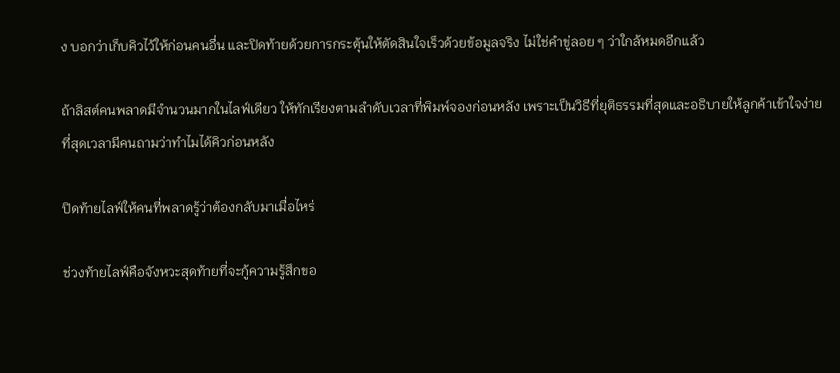ง บอกว่าเก็บคิวไว้ให้ก่อนคนอื่น และปิดท้ายด้วยการกระตุ้นให้ตัดสินใจเร็วด้วยข้อมูลจริง ไม่ใช่คำขู่ลอย ๆ ว่าใกล้หมดอีกแล้ว

ถ้าลิสต์คนพลาดมีจำนวนมากในไลฟ์เดียว ให้ทักเรียงตามลำดับเวลาที่พิมพ์จองก่อนหลัง เพราะเป็นวิธีที่ยุติธรรมที่สุดและอธิบายให้ลูกค้าเข้าใจง่ายที่สุดเวลามีคนถามว่าทำไมได้คิวก่อนหลัง

ปิดท้ายไลฟ์ให้คนที่พลาดรู้ว่าต้องกลับมาเมื่อไหร่

ช่วงท้ายไลฟ์คือจังหวะสุดท้ายที่จะกู้ความรู้สึกขอ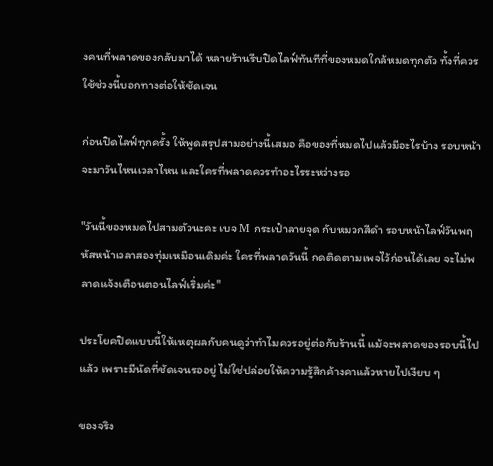งคนที่พลาดของกลับมาได้ หลายร้านรีบปิดไลฟ์ทันทีที่ของหมดใกล้หมดทุกตัว ทั้งที่ควรใช้ช่วงนี้บอกทางต่อให้ชัดเจน

ก่อนปิดไลฟ์ทุกครั้ง ให้พูดสรุปสามอย่างนี้เสมอ คือของที่หมดไปแล้วมีอะไรบ้าง รอบหน้าจะมาวันไหนเวลาไหน และใครที่พลาดควรทำอะไรระหว่างรอ

"วันนี้ของหมดไปสามตัวนะคะ เบจ M กระเป๋าลายจุด กับหมวกสีดำ รอบหน้าไลฟ์วันพฤหัสหน้าเวลาสองทุ่มเหมือนเดิมค่ะ ใครที่พลาดวันนี้ กดติดตามเพจไว้ก่อนได้เลย จะไม่พลาดแจ้งเตือนตอนไลฟ์เริ่มค่ะ"

ประโยคปิดแบบนี้ให้เหตุผลกับคนดูว่าทำไมควรอยู่ต่อกับร้านนี้ แม้จะพลาดของรอบนี้ไปแล้ว เพราะมีนัดที่ชัดเจนรออยู่ ไม่ใช่ปล่อยให้ความรู้สึกค้างคาแล้วหายไปเงียบ ๆ

ของจริง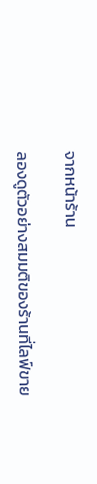จากหน้าร้าน

ลองดูตัวอย่างสมมติของร้านที่ไลฟ์ขาย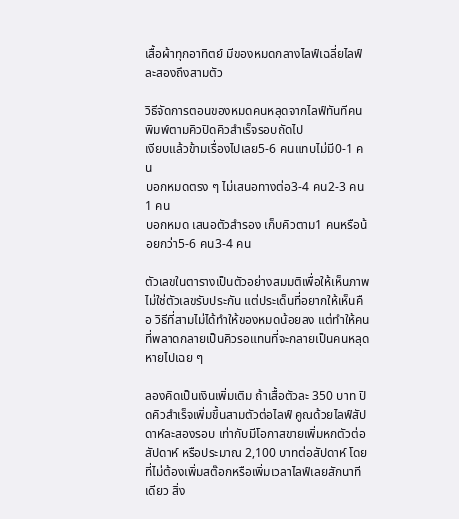เสื้อผ้าทุกอาทิตย์ มีของหมดกลางไลฟ์เฉลี่ยไลฟ์ละสองถึงสามตัว

วิธีจัดการตอนของหมดคนหลุดจากไลฟ์ทันทีคนพิมพ์ตามคิวปิดคิวสำเร็จรอบถัดไป
เงียบแล้วข้ามเรื่องไปเลย5-6 คนแทบไม่มี0-1 คน
บอกหมดตรง ๆ ไม่เสนอทางต่อ3-4 คน2-3 คน1 คน
บอกหมด เสนอตัวสำรอง เก็บคิวตาม1 คนหรือน้อยกว่า5-6 คน3-4 คน

ตัวเลขในตารางเป็นตัวอย่างสมมติเพื่อให้เห็นภาพ ไม่ใช่ตัวเลขรับประกัน แต่ประเด็นที่อยากให้เห็นคือ วิธีที่สามไม่ได้ทำให้ของหมดน้อยลง แต่ทำให้คนที่พลาดกลายเป็นคิวรอแทนที่จะกลายเป็นคนหลุดหายไปเฉย ๆ

ลองคิดเป็นเงินเพิ่มเติม ถ้าเสื้อตัวละ 350 บาท ปิดคิวสำเร็จเพิ่มขึ้นสามตัวต่อไลฟ์ คูณด้วยไลฟ์สัปดาห์ละสองรอบ เท่ากับมีโอกาสขายเพิ่มหกตัวต่อสัปดาห์ หรือประมาณ 2,100 บาทต่อสัปดาห์ โดยที่ไม่ต้องเพิ่มสต๊อกหรือเพิ่มเวลาไลฟ์เลยสักนาทีเดียว สิ่ง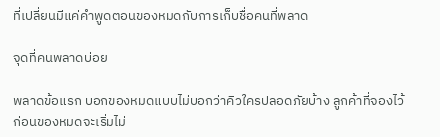ที่เปลี่ยนมีแค่คำพูดตอนของหมดกับการเก็บชื่อคนที่พลาด

จุดที่คนพลาดบ่อย

พลาดข้อแรก บอกของหมดแบบไม่บอกว่าคิวใครปลอดภัยบ้าง ลูกค้าที่จองไว้ก่อนของหมดจะเริ่มไม่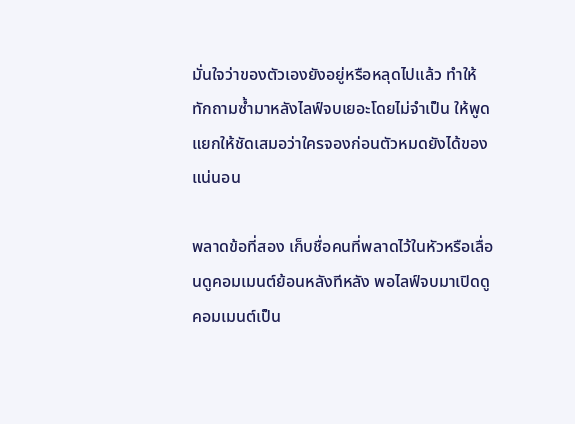มั่นใจว่าของตัวเองยังอยู่หรือหลุดไปแล้ว ทำให้ทักถามซ้ำมาหลังไลฟ์จบเยอะโดยไม่จำเป็น ให้พูดแยกให้ชัดเสมอว่าใครจองก่อนตัวหมดยังได้ของแน่นอน

พลาดข้อที่สอง เก็บชื่อคนที่พลาดไว้ในหัวหรือเลื่อนดูคอมเมนต์ย้อนหลังทีหลัง พอไลฟ์จบมาเปิดดู คอมเมนต์เป็น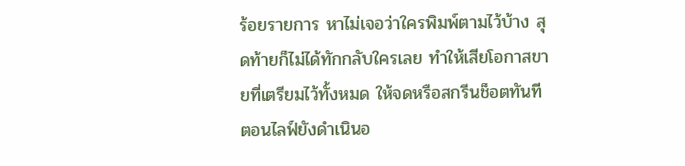ร้อยรายการ หาไม่เจอว่าใครพิมพ์ตามไว้บ้าง สุดท้ายก็ไม่ได้ทักกลับใครเลย ทำให้เสียโอกาสขายที่เตรียมไว้ทั้งหมด ให้จดหรือสกรีนช็อตทันทีตอนไลฟ์ยังดำเนินอ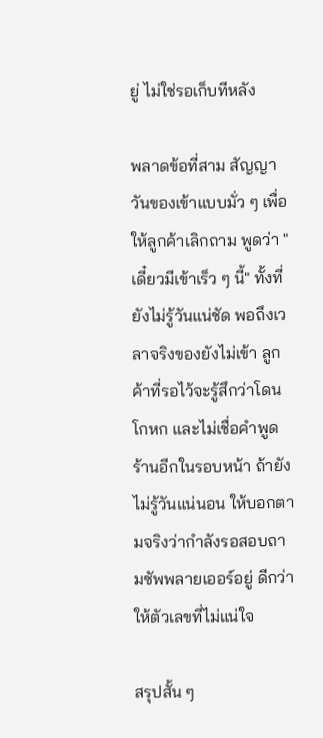ยู่ ไม่ใช่รอเก็บทีหลัง

พลาดข้อที่สาม สัญญาวันของเข้าแบบมั่ว ๆ เพื่อให้ลูกค้าเลิกถาม พูดว่า "เดี๋ยวมีเข้าเร็ว ๆ นี้" ทั้งที่ยังไม่รู้วันแน่ชัด พอถึงเวลาจริงของยังไม่เข้า ลูกค้าที่รอไว้จะรู้สึกว่าโดนโกหก และไม่เชื่อคำพูดร้านอีกในรอบหน้า ถ้ายังไม่รู้วันแน่นอน ให้บอกตามจริงว่ากำลังรอสอบถามซัพพลายเออร์อยู่ ดีกว่าให้ตัวเลขที่ไม่แน่ใจ

สรุปสั้น ๆ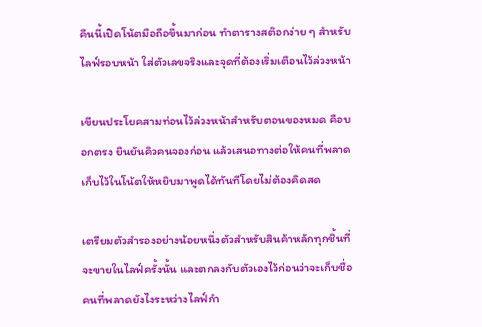คืนนี้เปิดโน้ตมือถือขึ้นมาก่อน ทำตารางสต๊อกง่าย ๆ สำหรับไลฟ์รอบหน้า ใส่ตัวเลขจริงและจุดที่ต้องเริ่มเตือนไว้ล่วงหน้า

เขียนประโยคสามท่อนไว้ล่วงหน้าสำหรับตอนของหมด คือบอกตรง ยืนยันคิวคนจองก่อน แล้วเสนอทางต่อให้คนที่พลาด เก็บไว้ในโน้ตให้หยิบมาพูดได้ทันทีโดยไม่ต้องคิดสด

เตรียมตัวสำรองอย่างน้อยหนึ่งตัวสำหรับสินค้าหลักทุกชิ้นที่จะขายในไลฟ์ครั้งนั้น และตกลงกับตัวเองไว้ก่อนว่าจะเก็บชื่อคนที่พลาดยังไงระหว่างไลฟ์กำ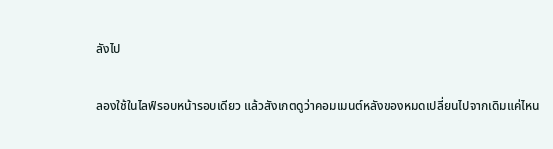ลังไป

ลองใช้ในไลฟ์รอบหน้ารอบเดียว แล้วสังเกตดูว่าคอมเมนต์หลังของหมดเปลี่ยนไปจากเดิมแค่ไหน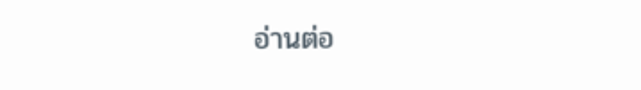อ่านต่อ